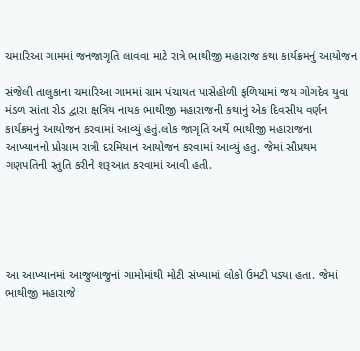ચમારિઆ ગામમાં જનજાગૃતિ લાવવા માટે રાત્રે ભાથીજી મહારાજ કથા કાર્યક્રમનું આયોજન

સંજેલી તાલુકાના ચમારિઆ ગામમાં ગ્રામ પંચાયત પાસેહોળી ફળિયામાં જય ગોગદેવ યુવા મંડળ સાંતા રોડ દ્વારા ક્ષત્રિય નાયક ભાથીજી મહારાજની કથાનું એક દિવસીય વર્ણન કાર્યક્રમનું આયોજન કરવામાં આવ્યું હતું.લોક જાગૃતિ અર્થે ભાથીજી મહારાજના આખ્યાનનો પ્રોગ્રામ રાત્રી દરમિયાન આયોજન કરવામાં આવ્યું હતુ. જેમાં સૌપ્રથમ ગણપતિની સ્તુતિ કરીને શરૂઆત કરવામાં આવી હતી.





આ આખ્યાનમાં આજુબાજુનાં ગામોમાંથી મોટી સંખ્યામાં લોકો ઉમટી પડ્યા હતા. જેમાં ભાથીજી મહારાજે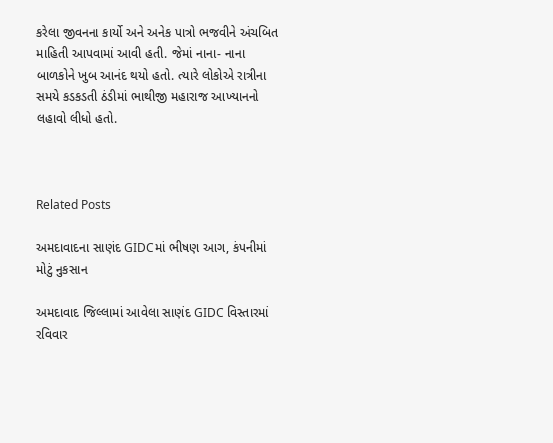કરેલા જીવનના કાર્યો અને અનેક પાત્રો ભજવીને અંચબિત માહિતી આપવામાં આવી હતી. જેમાં નાના- નાના બાળકોને ખુબ આનંદ થયો હતો. ત્યારે લોકોએ રાત્રીના સમયે કડકડતી ઠંડીમાં ભાથીજી મહારાજ આખ્યાનનો લહાવો લીધો હતો.



Related Posts

અમદાવાદના સાણંદ GIDCમાં ભીષણ આગ, કંપનીમાં મોટું નુકસાન

અમદાવાદ જિલ્લામાં આવેલા સાણંદ GIDC વિસ્તારમાં રવિવાર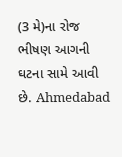(3 મે)ના રોજ ભીષણ આગની ઘટના સામે આવી છે. Ahmedabad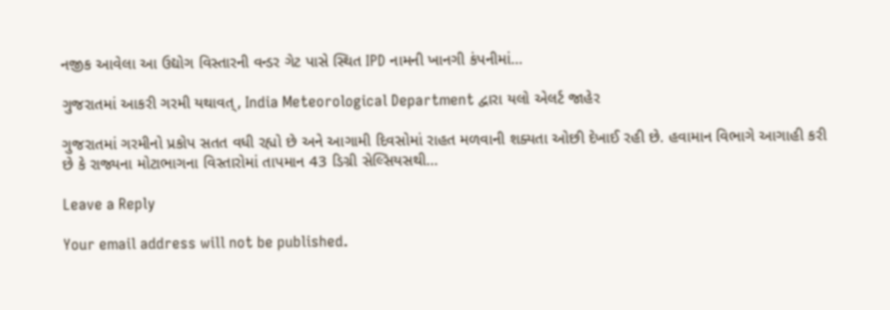નજીક આવેલા આ ઉદ્યોગ વિસ્તારની વન્ડર ગેટ પાસે સ્થિત IPD નામની ખાનગી કંપનીમાં…

ગુજરાતમાં આકરી ગરમી યથાવત્, India Meteorological Department દ્વારા યલો એલર્ટ જાહેર

ગુજરાતમાં ગરમીનો પ્રકોપ સતત વધી રહ્યો છે અને આગામી દિવસોમાં રાહત મળવાની શક્યતા ઓછી દેખાઈ રહી છે. હવામાન વિભાગે આગાહી કરી છે કે રાજ્યના મોટાભાગના વિસ્તારોમાં તાપમાન 43 ડિગ્રી સેલ્સિયસથી…

Leave a Reply

Your email address will not be published.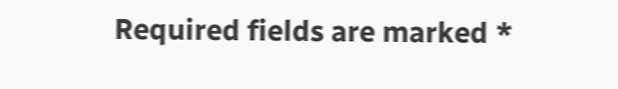Required fields are marked *